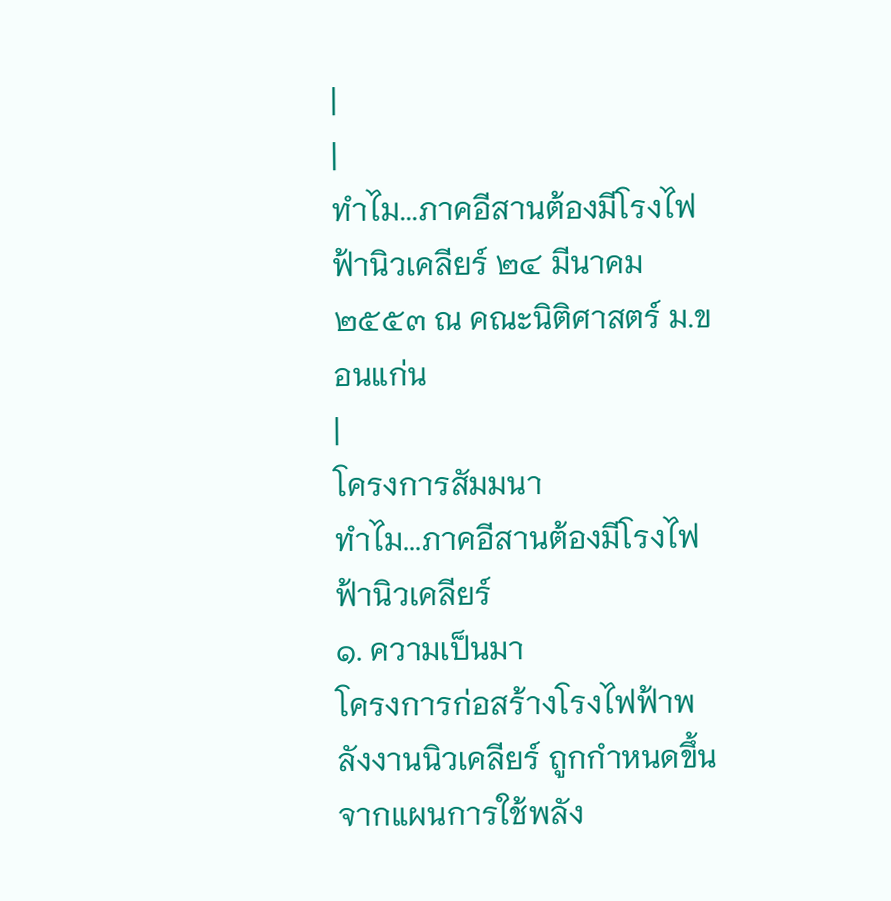|
|
ทำไม...ภาคอีสานต้องมีโรงไฟฟ้านิวเคลียร์ ๒๔ มีนาคม ๒๕๕๓ ณ คณะนิติศาสตร์ ม.ขอนแก่น
|
โครงการสัมมนา
ทำไม...ภาคอีสานต้องมีโรงไฟฟ้านิวเคลียร์
๑. ความเป็นมา
โครงการก่อสร้างโรงไฟฟ้าพลังงานนิวเคลียร์ ถูกกำหนดขึ้นจากแผนการใช้พลัง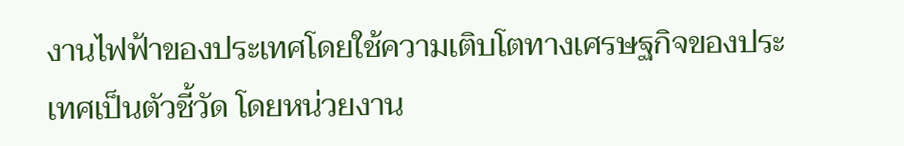งานไฟฟ้าของประเทศโดยใช้ความเติบโตทางเศรษฐกิจของประเทศเป็นตัวชี้วัด โดยหน่วยงาน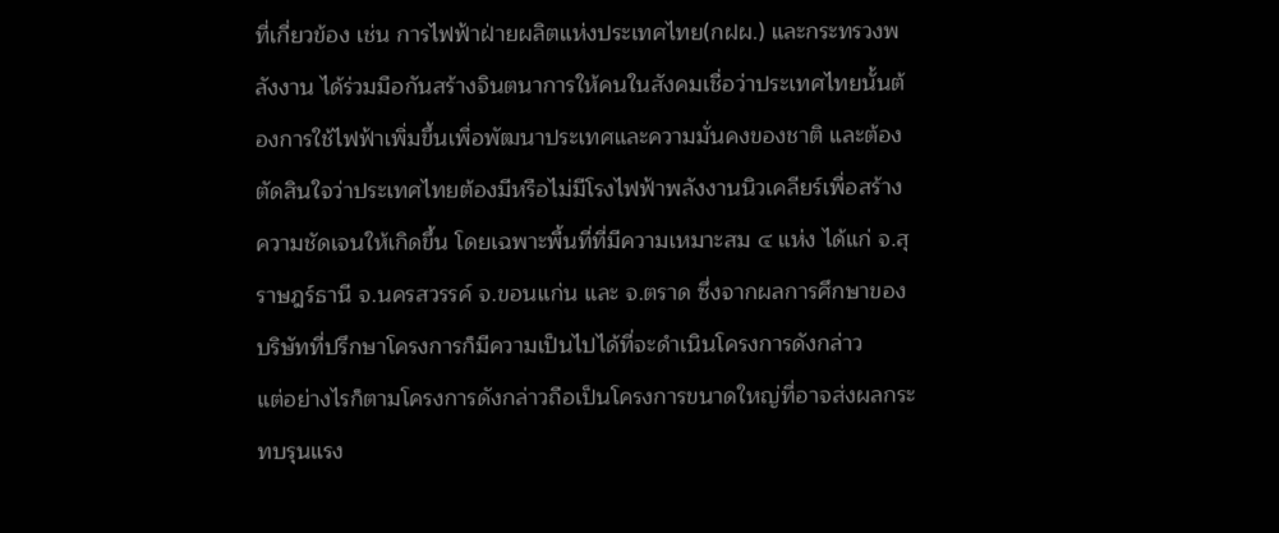ที่เกี่ยวข้อง เช่น การไฟฟ้าฝ่ายผลิตแห่งประเทศไทย(กฝผ.) และกระทรวงพลังงาน ได้ร่วมมือกันสร้างจินตนาการให้คนในสังคมเชื่อว่าประเทศไทยนั้นต้องการใช้ไฟฟ้าเพิ่มขึ้นเพื่อพัฒนาประเทศและความมั่นคงของชาติ และต้องตัดสินใจว่าประเทศไทยต้องมีหรือไม่มีโรงไฟฟ้าพลังงานนิวเคลียร์เพื่อสร้างความชัดเจนให้เกิดขึ้น โดยเฉพาะพื้นที่ที่มีความเหมาะสม ๔ แห่ง ได้แก่ จ.สุราษฎร์ธานี จ.นครสวรรค์ จ.ขอนแก่น และ จ.ตราด ซึ่งจากผลการศึกษาของบริษัทที่ปรึกษาโครงการก็มีความเป็นไปได้ที่จะดำเนินโครงการดังกล่าว
แต่อย่างไรก็ตามโครงการดังกล่าวถือเป็นโครงการขนาดใหญ่ที่อาจส่งผลกระทบรุนแรง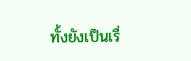ทั้งยังเป็นเรื่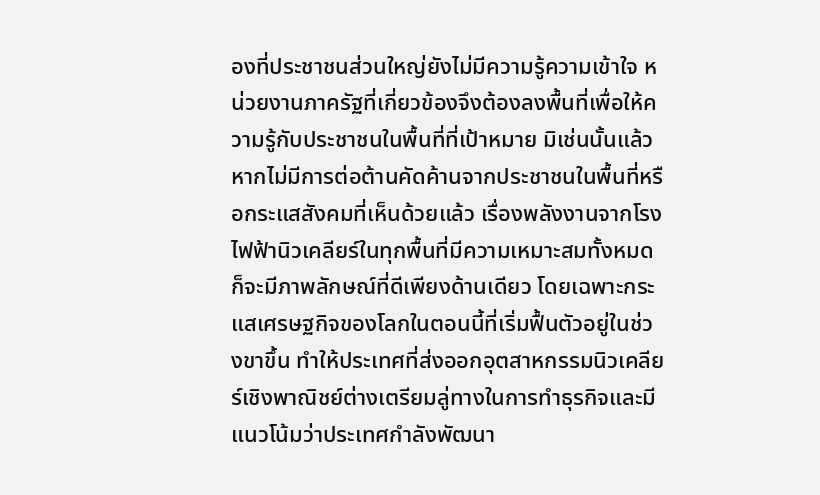องที่ประชาชนส่วนใหญ่ยังไม่มีความรู้ความเข้าใจ หน่วยงานภาครัฐที่เกี่ยวข้องจึงต้องลงพื้นที่เพื่อให้ความรู้กับประชาชนในพื้นที่ที่เป้าหมาย มิเช่นนั้นแล้วหากไม่มีการต่อต้านคัดค้านจากประชาชนในพื้นที่หรือกระแสสังคมที่เห็นด้วยแล้ว เรื่องพลังงานจากโรงไฟฟ้านิวเคลียร์ในทุกพื้นที่มีความเหมาะสมทั้งหมดก็จะมีภาพลักษณ์ที่ดีเพียงด้านเดียว โดยเฉพาะกระแสเศรษฐกิจของโลกในตอนนี้ที่เริ่มฟื้นตัวอยู่ในช่วงขาขึ้น ทำให้ประเทศที่ส่งออกอุตสาหกรรมนิวเคลียร์เชิงพาณิชย์ต่างเตรียมลู่ทางในการทำธุรกิจและมีแนวโน้มว่าประเทศกำลังพัฒนา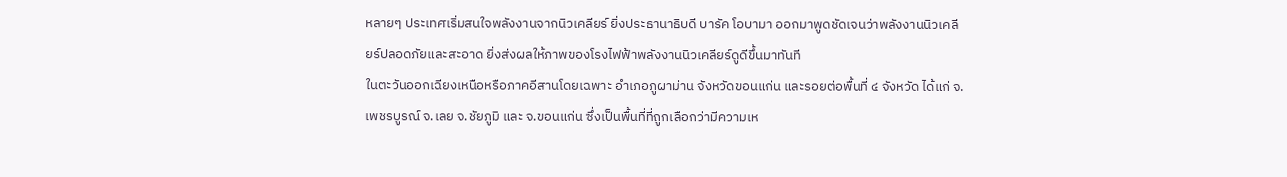หลายๆ ประเทศเริ่มสนใจพลังงานจากนิวเคลียร์ ยิ่งประธานาธิบดี บารัค โอบามา ออกมาพูดชัดเจนว่าพลังงานนิวเคลียร์ปลอดภัยและสะอาด ยิ่งส่งผลให้ภาพของโรงไฟฟ้าพลังงานนิวเคลียร์ดูดีขึ้นมาทันที
ในตะวันออกเฉียงเหนือหรือภาคอีสานโดยเฉพาะ อำเภอภูผาม่าน จังหวัดขอนแก่น และรอยต่อพื้นที่ ๔ จังหวัด ได้แก่ จ.เพชรบูรณ์ จ.เลย จ.ชัยภูมิ และ จ.ขอนแก่น ซึ่งเป็นพื้นที่ที่ถูกเลือกว่ามีความเห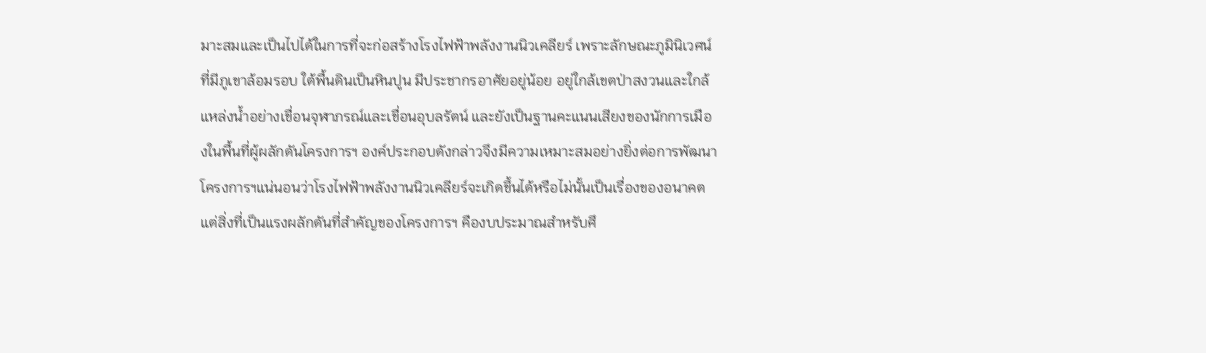มาะสมและเป็นไปได้ในการที่จะก่อสร้างโรงไฟฟ้าพลังงานนิวเคลียร์ เพราะลักษณะภูมินิเวศน์ที่มีภูเขาล้อมรอบ ใต้พื้นดินเป็นหินปูน มีประชากรอาศัยอยู่น้อย อยู่ใกล้เขตป่าสงวนและใกล้แหล่งน้ำอย่างเขื่อนจุฬาภรณ์และเขื่อนอุบลรัตน์ และยังเป็นฐานคะแนนเสียงของนักการเมืองในพื้นที่ผู้ผลักดันโครงการฯ องค์ประกอบดังกล่าวจึงมีความเหมาะสมอย่างยิ่งต่อการพัฒนาโครงการฯแน่นอนว่าโรงไฟฟ้าพลังงานนิวเคลียร์จะเกิดขึ้นได้หรือไม่นั้นเป็นเรื่องของอนาคต แต่สิ่งที่เป็นแรงผลักดันที่สำคัญของโครงการฯ คืองบประมาณสำหรับศึ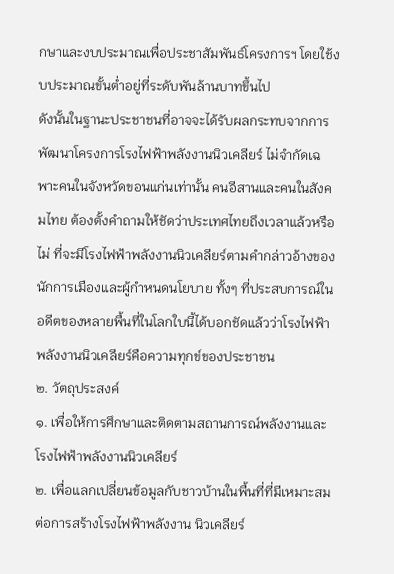กษาและงบประมาณเพื่อประชาสัมพันธ์โครงการฯ โดยใช้งบประมาณขั้นต่ำอยู่ที่ระดับพันล้านบาทขึ้นไป
ดังนั้นในฐานะประชาชนที่อาจจะได้รับผลกระทบจากการพัฒนาโครงการโรงไฟฟ้าพลังงานนิวเคลียร์ ไม่จำกัดเฉพาะคนในจังหวัดขอนแก่นเท่านั้น คนอีสานและคนในสังคมไทย ต้องตั้งคำถามให้ชัดว่าประเทศไทยถึงเวลาแล้วหรือไม่ ที่จะมีโรงไฟฟ้าพลังงานนิวเคลียร์ตามคำกล่าวอ้างของนักการเมืองและผู้กำหนดนโยบาย ทั้งๆ ที่ประสบการณ์ในอดีตของหลายพื้นที่ในโลกใบนี้ได้บอกชัดแล้วว่าโรงไฟฟ้าพลังงานนิวเคลียร์คือความทุกข์ของประชาชน
๒. วัตถุประสงค์
๑. เพื่อให้การศึกษาและติดตามสถานการณ์พลังงานและโรงไฟฟ้าพลังงานนิวเคลียร์
๒. เพื่อแลกเปลี่ยนข้อมูลกับชาวบ้านในพื้นที่ที่มีเหมาะสมต่อการสร้างโรงไฟฟ้าพลังงาน นิวเคลียร์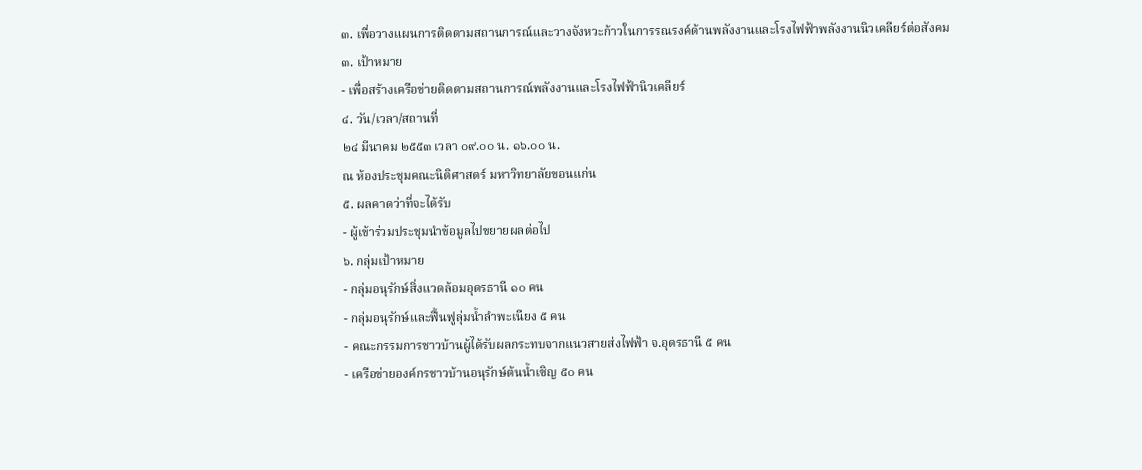๓. เพื่อวางแผนการติดตามสถานการณ์และวางจังหวะก้าวในการรณรงค์ด้านพลังงานและโรงไฟฟ้าพลังงานนิวเคลียร์ต่อสังคม
๓. เป้าหมาย
- เพื่อสร้างเครือข่ายติดตามสถานการณ์พลังงานและโรงไฟฟ้านิวเคลียร์
๔. วัน/เวลา/สถานที่
๒๔ มีนาคม ๒๕๕๓ เวลา ๐๙.๐๐ น. ๑๖.๐๐ น.
ณ ห้องประชุมคณะนิติศาสตร์ มหาวิทยาลัยขอนแก่น
๕. ผลคาดว่าที่จะได้รับ
- ผู้เข้าร่วมประชุมนำข้อมูลไปขยายผลต่อไป
๖. กลุ่มเป้าหมาย
- กลุ่มอนุรักษ์สิ่งแวดล้อมอุดรธานี ๑๐ คน
- กลุ่มอนุรักษ์และฟื้นฟูลุ่มน้ำลำพะเนียง ๕ คน
- คณะกรรมการชาวบ้านผู้ได้รับผลกระทบจากแนวสายส่งไฟฟ้า จ.อุดรธานี ๕ คน
- เครือข่ายองค์กรชาวบ้านอนุรักษ์ต้นน้ำเซิญ ๕๐ คน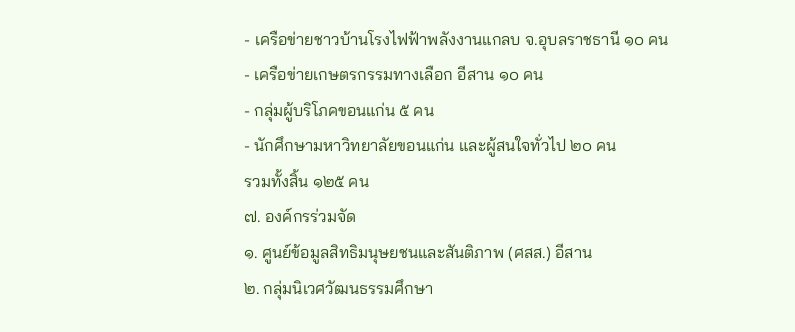- เครือข่ายชาวบ้านโรงไฟฟ้าพลังงานแกลบ จ.อุบลราชธานี ๑๐ คน
- เครือข่ายเกษตรกรรมทางเลือก อีสาน ๑๐ คน
- กลุ่มผู้บริโภคขอนแก่น ๕ คน
- นักศึกษามหาวิทยาลัยขอนแก่น และผู้สนใจทั่วไป ๒๐ คน
รวมทั้งสิ้น ๑๒๕ คน
๗. องค์กรร่วมจัด
๑. ศูนย์ข้อมูลสิทธิมนุษยชนและสันติภาพ (ศสส.) อีสาน
๒. กลุ่มนิเวศวัฒนธรรมศึกษา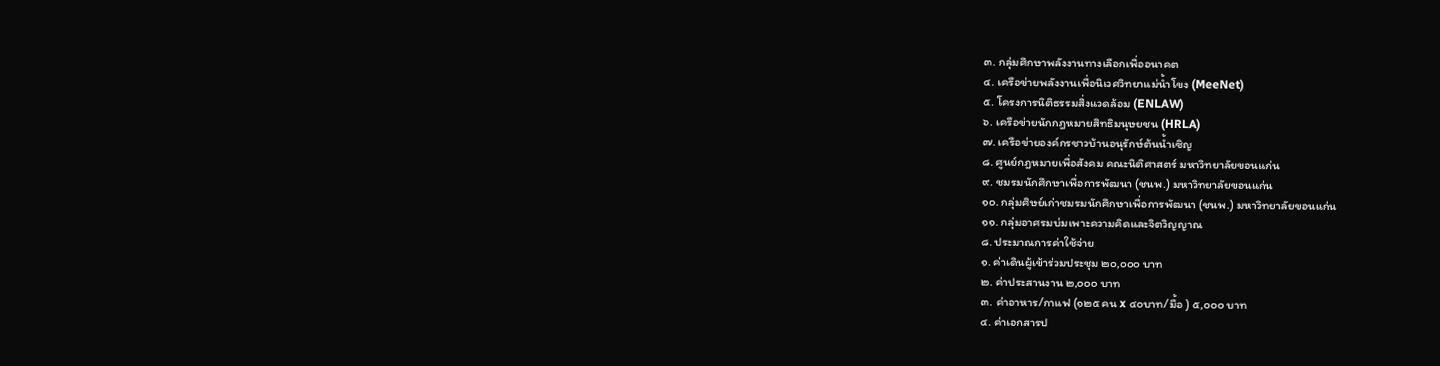๓. กลุ่มศึกษาพลังงานทางเลือกเพื่ออนาคต
๔. เครือข่ายพลังงานเพื่อนิเวศวิทยาแม่น้ำโขง (MeeNet)
๕. โครงการนิติธรรมสิ่งแวดล้อม (ENLAW)
๖. เครือข่ายนักกฎหมายสิทธิมนุษยชน (HRLA)
๗. เครือข่ายองค์กรชาวบ้านอนุรักษ์ต้นน้ำเซิญ
๘. ศูนย์กฎหมายเพื่อสังคม คณะนิติศาสตร์ มหาวิทยาลัยขอนแก่น
๙. ชมรมนักศึกษาเพื่อการพัฒนา (ชนพ.) มหาวิทยาลัยขอนแก่น
๑๐. กลุ่มศิษย์เก่าชมรมนักศึกษาเพื่อการพัฒนา (ชนพ.) มหาวิทยาลัยขอนแก่น
๑๑. กลุ่มอาศรมบ่มเพาะความคิดและจิตวิญญาณ
๘. ประมาณการค่าใช้จ่าย
๑. ค่าเดินผู้เข้าร่วมประชุม ๒๐,๐๐๐ บาท
๒. ค่าประสานงาน ๒,๐๐๐ บาท
๓. ค่าอาหาร/กาแฟ (๑๒๕ คน x ๔๐บาท/มื้อ ) ๕,๐๐๐ บาท
๔. ค่าเอกสารป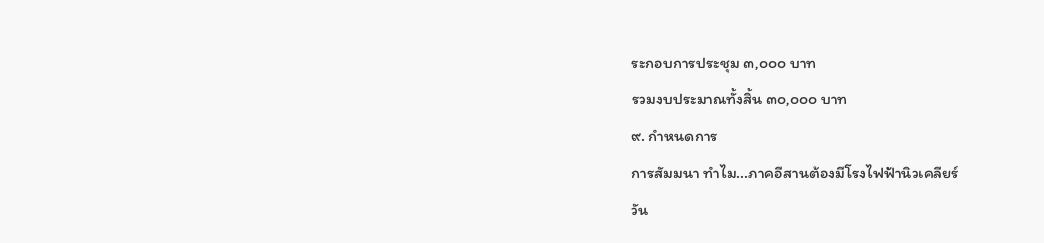ระกอบการประชุม ๓,๐๐๐ บาท
รวมงบประมาณทั้งสิ้น ๓๐,๐๐๐ บาท
๙. กำหนดการ
การสัมมนา ทำไม...ภาคอีสานต้องมีโรงไฟฟ้านิวเคลียร์
วัน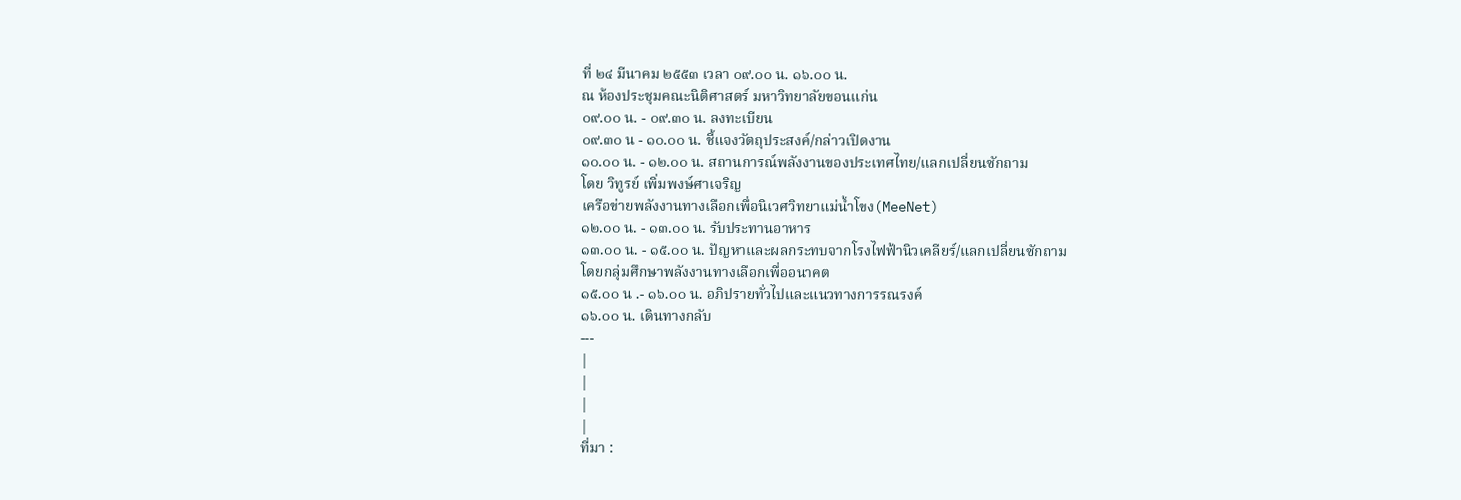ที่ ๒๔ มีนาคม ๒๕๕๓ เวลา ๐๙.๐๐ น. ๑๖.๐๐ น.
ณ ห้องประชุมคณะนิติศาสตร์ มหาวิทยาลัยขอนแก่น
๐๙.๐๐ น. - ๐๙.๓๐ น. ลงทะเบียน
๐๙.๓๐ น - ๑๐.๐๐ น. ชี้แจงวัตถุประสงค์/กล่าวเปิดงาน
๑๐.๐๐ น. - ๑๒.๐๐ น. สถานการณ์พลังงานของประเทศไทย/แลกเปลี่ยนซักถาม
โดย วิทูรย์ เพิ่มพงษ์ศาเจริญ
เครือข่ายพลังงานทางเลือกเพื่อนิเวศวิทยาแม่น้ำโขง(MeeNet)
๑๒.๐๐ น. - ๑๓.๐๐ น. รับประทานอาหาร
๑๓.๐๐ น. - ๑๕.๐๐ น. ปัญหาและผลกระทบจากโรงไฟฟ้านิวเคลียร์/แลกเปลี่ยนซักถาม
โดยกลุ่มศึกษาพลังงานทางเลือกเพื่ออนาคต
๑๕.๐๐ น .- ๑๖.๐๐ น. อภิปรายทั่วไปและแนวทางการรณรงค์
๑๖.๐๐ น. เดินทางกลับ
---
|
|
|
|
ที่มา :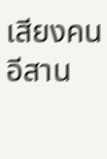เสียงคนอีสาน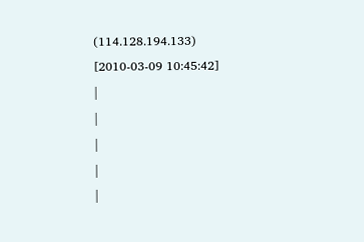(114.128.194.133)
[2010-03-09 10:45:42]
|
|
|
|
|